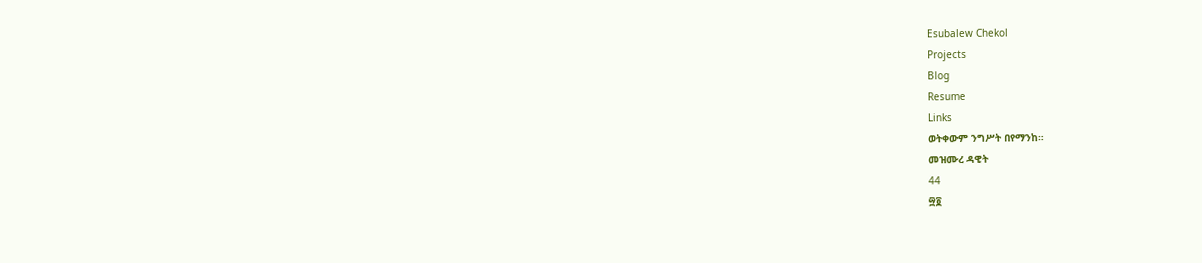Esubalew Chekol
Projects
Blog
Resume
Links
ወትቀውም ንግሥት በየማንከ።
መዝሙረ ዳዊት
44
፵፬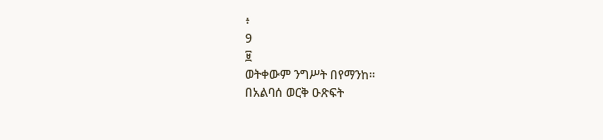፥
9
፱
ወትቀውም ንግሥት በየማንከ።
በአልባሰ ወርቅ ዑጽፍት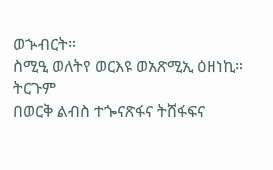ወኍብርት።
ስሚዒ ወለትየ ወርእዩ ወአጽሚኢ ዕዘነኪ።
ትርጉም
በወርቅ ልብስ ተጐናጽፋና ትሸፋፍና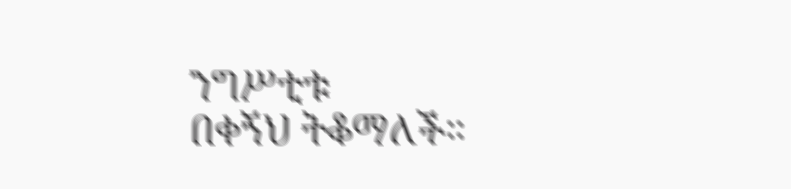ንግሥቲቱ
በቀኝህ ትቆማለች።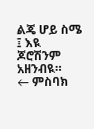ልጄ ሆይ ስሜ ፤ እዪ
ጆሮሽንም አዘንብዪ።
← ምስባክ